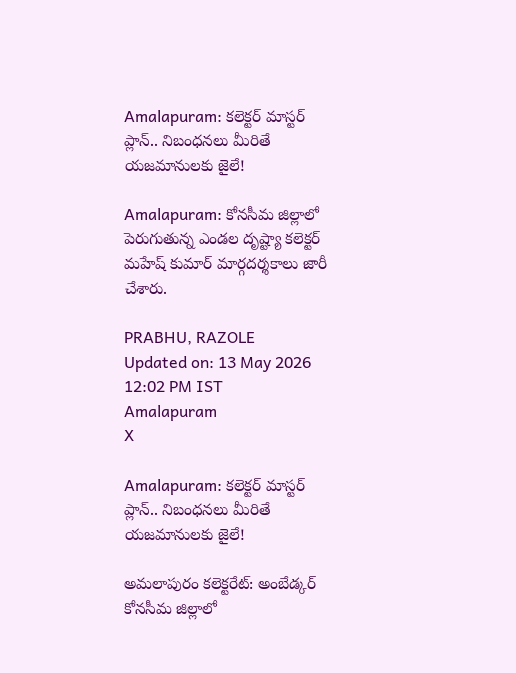Amalapuram: కలెక్టర్ మాస్టర్ ప్లాన్.. నిబంధనలు మీరితే యజమానులకు జైలే!

Amalapuram: కోనసీమ జిల్లాలో పెరుగుతున్న ఎండల దృష్ట్యా కలెక్టర్ మహేష్ కుమార్ మార్గదర్శకాలు జారీ చేశారు.

PRABHU, RAZOLE
Updated on: 13 May 2026 12:02 PM IST
Amalapuram
X

Amalapuram: కలెక్టర్ మాస్టర్ ప్లాన్.. నిబంధనలు మీరితే యజమానులకు జైలే!

అమలాపురం కలెక్టరేట్: అంబేడ్కర్ కోనసీమ జిల్లాలో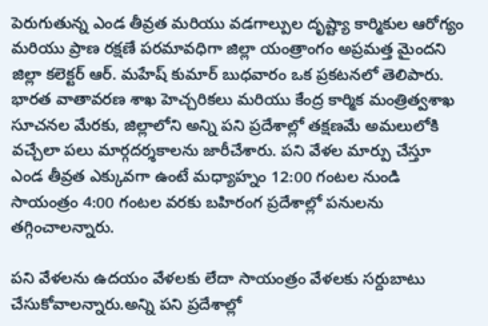పెరుగుతున్న ఎండ తీవ్రత మరియు వడగాల్పుల దృష్ట్యా కార్మికుల ఆరోగ్యం మరియు ప్రాణ రక్షణే పరమావధిగా జిల్లా యంత్రాంగం అప్రమత్త మైందని జిల్లా కలెక్టర్ ఆర్. మహేష్ కుమార్ బుధవారం ఒక ప్రకటనలో తెలిపారు. భారత వాతావరణ శాఖ హెచ్చరికలు మరియు కేంద్ర కార్మిక మంత్రిత్వశాఖ సూచనల మేరకు, జిల్లాలోని అన్ని పని ప్రదేశాల్లో తక్షణమే అమలులోకి వచ్చేలా పలు మార్గదర్శకాలను జారీచేశారు. పని వేళల మార్పు చేస్తూ ఎండ తీవ్రత ఎక్కువగా ఉంటే మధ్యాహ్నం 12:00 గంటల నుండి సాయంత్రం 4:00 గంటల వరకు బహిరంగ ప్రదేశాల్లో పనులను తగ్గించాలన్నారు.

పని వేళలను ఉదయం వేళలకు లేదా సాయంత్రం వేళలకు సర్దుబాటు చేసుకోవాలన్నారు.అన్ని పని ప్రదేశాల్లో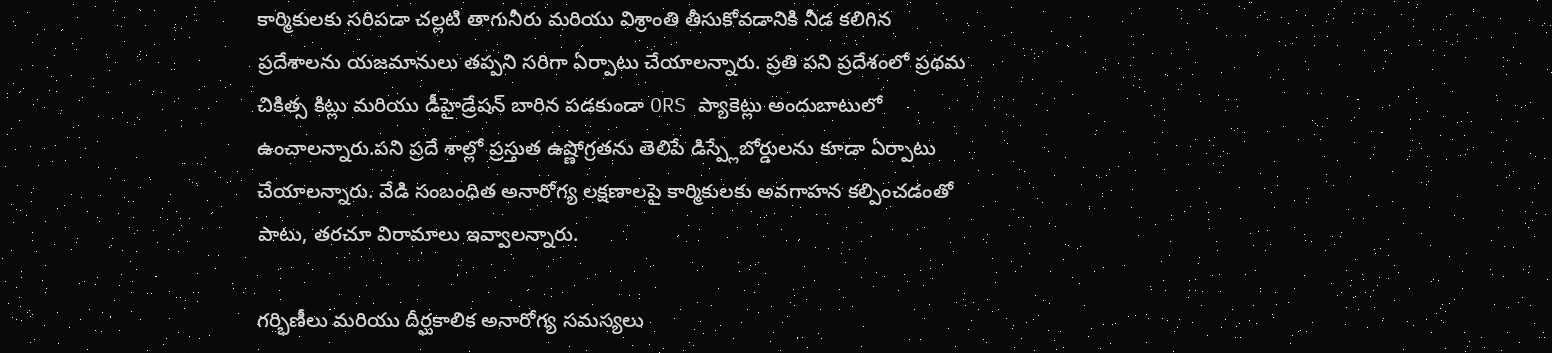కార్మికులకు సరిపడా చల్లటి తాగునీరు మరియు విశ్రాంతి తీసుకోవడానికి నీడ కలిగిన ప్రదేశాలను యజమానులు తప్పని సరిగా ఏర్పాటు చేయాలన్నారు. ప్రతి పని ప్రదేశంలో ప్రథమ చికిత్స కిట్లు మరియు డీహైడ్రేషన్ బారిన పడకుండా ORS ప్యాకెట్లు అందుబాటులో ఉంచాలన్నారు.పని ప్రదే శాల్లో ప్రస్తుత ఉష్ణోగ్రతను తెలిపే డిస్ప్లేబోర్డులను కూడా ఏర్పాటు చేయాలన్నారు. వేడి సంబంధిత అనారోగ్య లక్షణాలపై కార్మికులకు అవగాహన కల్పించడంతో పాటు, తరచూ విరామాలు ఇవ్వాలన్నారు.

గర్భిణీలు మరియు దీర్ఘకాలిక అనారోగ్య సమస్యలు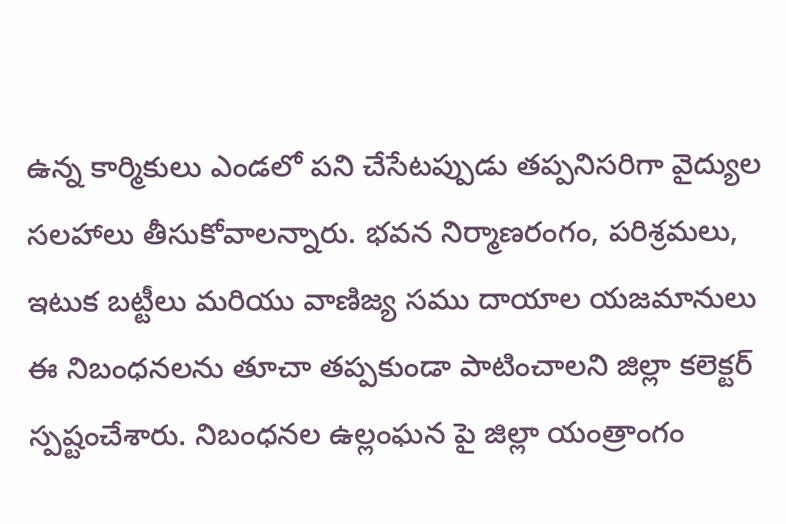ఉన్న కార్మికులు ఎండలో పని చేసేటప్పుడు తప్పనిసరిగా వైద్యుల సలహాలు తీసుకోవాలన్నారు. భవన నిర్మాణరంగం, పరిశ్రమలు, ఇటుక బట్టీలు మరియు వాణిజ్య సము దాయాల యజమానులు ఈ నిబంధనలను తూచా తప్పకుండా పాటించాలని జిల్లా కలెక్టర్ స్పష్టంచేశారు. నిబంధనల ఉల్లంఘన పై జిల్లా యంత్రాంగం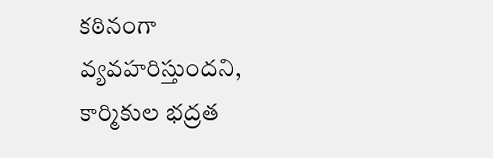కఠినంగా వ్యవహరిస్తుందని, కార్మికుల భద్రత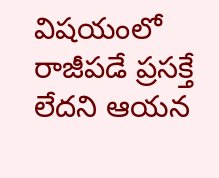విషయంలో రాజీపడే ప్రసక్తే లేదని ఆయన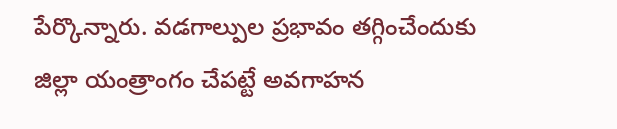పేర్కొన్నారు. వడగాల్పుల ప్రభావం తగ్గించేందుకు జిల్లా యంత్రాంగం చేపట్టే అవగాహన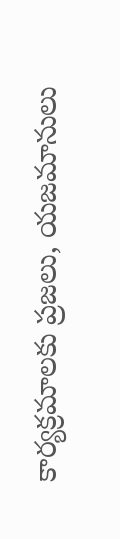కార్యక్రమాలకు ప్రజలు, యజమానులు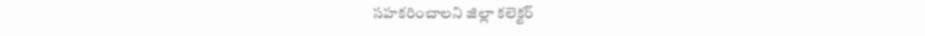సహకరించాలని జిల్లా కలెక్టర్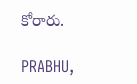కోరారు.

PRABHU,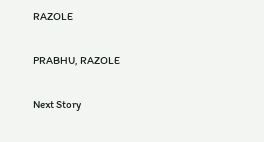RAZOLE

PRABHU, RAZOLE

Next Story